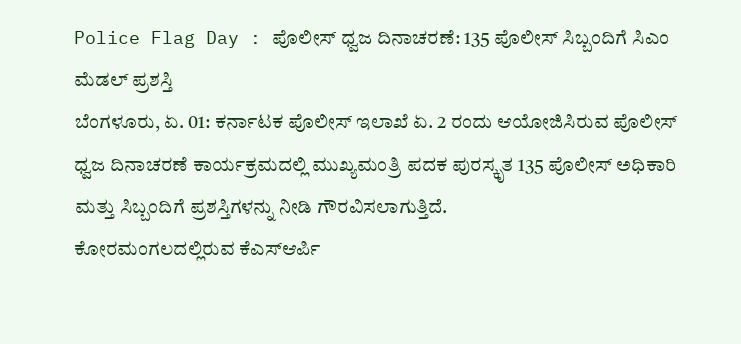Police Flag Day : ಪೊಲೀಸ್ ಧ್ವಜ ದಿನಾಚರಣೆ: 135 ಪೊಲೀಸ್ ಸಿಬ್ಬಂದಿಗೆ ಸಿಎಂ ಮೆಡಲ್ ಪ್ರಶಸ್ತಿ
ಬೆಂಗಳೂರು, ಏ. 01: ಕರ್ನಾಟಕ ಪೊಲೀಸ್ ಇಲಾಖೆ ಏ. 2 ರಂದು ಆಯೋಜಿಸಿರುವ ಪೊಲೀಸ್ ಧ್ವಜ ದಿನಾಚರಣೆ ಕಾರ್ಯಕ್ರಮದಲ್ಲಿ ಮುಖ್ಯಮಂತ್ರಿ ಪದಕ ಪುರಸ್ಕೃತ 135 ಪೊಲೀಸ್ ಅಧಿಕಾರಿ ಮತ್ತು ಸಿಬ್ಬಂದಿಗೆ ಪ್ರಶಸ್ತಿಗಳನ್ನು ನೀಡಿ ಗೌರವಿಸಲಾಗುತ್ತಿದೆ.
ಕೋರಮಂಗಲದಲ್ಲಿರುವ ಕೆಎಸ್ಆರ್ಪಿ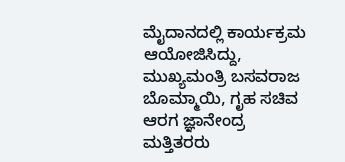ಮೈದಾನದಲ್ಲಿ ಕಾರ್ಯಕ್ರಮ ಆಯೋಜಿಸಿದ್ದು, ಮುಖ್ಯಮಂತ್ರಿ ಬಸವರಾಜ ಬೊಮ್ಮಾಯಿ, ಗೃಹ ಸಚಿವ ಆರಗ ಜ್ಞಾನೇಂದ್ರ ಮತ್ತಿತರರು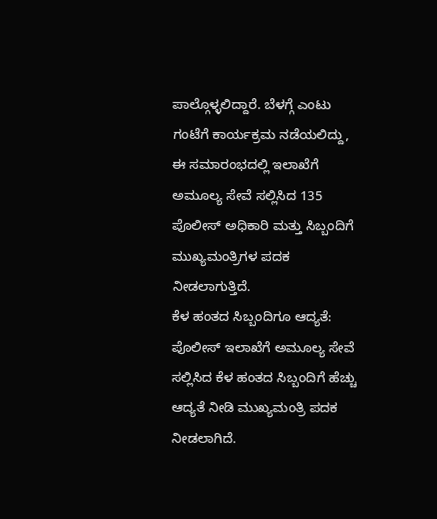ಪಾಲ್ಗೊಳ್ಳಲಿದ್ದಾರೆ. ಬೆಳಗ್ಗೆ ಎಂಟು ಗಂಟೆಗೆ ಕಾರ್ಯಕ್ರಮ ನಡೆಯಲಿದ್ದು, ಈ ಸಮಾರಂಭದಲ್ಲಿ ಇಲಾಖೆಗೆ ಅಮೂಲ್ಯ ಸೇವೆ ಸಲ್ಲಿಸಿದ 135 ಪೊಲೀಸ್ ಅಧಿಕಾರಿ ಮತ್ತು ಸಿಬ್ಬಂದಿಗೆ ಮುಖ್ಯಮಂತ್ರಿಗಳ ಪದಕ ನೀಡಲಾಗುತ್ತಿದೆ.
ಕೆಳ ಹಂತದ ಸಿಬ್ಬಂದಿಗೂ ಆದ್ಯತೆ:
ಪೊಲೀಸ್ ಇಲಾಖೆಗೆ ಅಮೂಲ್ಯ ಸೇವೆ ಸಲ್ಲಿಸಿದ ಕೆಳ ಹಂತದ ಸಿಬ್ಬಂದಿಗೆ ಹೆಚ್ಚು ಆದ್ಯತೆ ನೀಡಿ ಮುಖ್ಯಮಂತ್ರಿ ಪದಕ ನೀಡಲಾಗಿದೆ.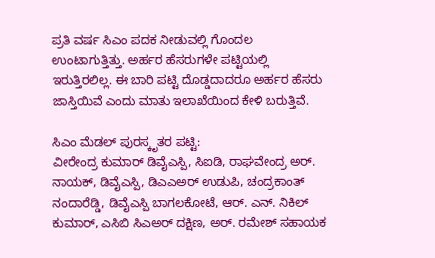ಪ್ರತಿ ವರ್ಷ ಸಿಎಂ ಪದಕ ನೀಡುವಲ್ಲಿ ಗೊಂದಲ ಉಂಟಾಗುತ್ತಿತ್ತು. ಅರ್ಹರ ಹೆಸರುಗಳೇ ಪಟ್ಟಿಯಲ್ಲಿ ಇರುತ್ತಿರಲಿಲ್ಲ. ಈ ಬಾರಿ ಪಟ್ಟಿ ದೊಡ್ಡದಾದರೂ ಅರ್ಹರ ಹೆಸರು ಜಾಸ್ತಿಯಿವೆ ಎಂದು ಮಾತು ಇಲಾಖೆಯಿಂದ ಕೇಳಿ ಬರುತ್ತಿವೆ.

ಸಿಎಂ ಮೆಡಲ್ ಪುರಸ್ಕೃತರ ಪಟ್ಟಿ:
ವೀರೇಂದ್ರ ಕುಮಾರ್ ಡಿವೈಎಸ್ಪಿ, ಸಿಐಡಿ, ರಾಘವೇಂದ್ರ ಅರ್. ನಾಯಕ್, ಡಿವೈಎಸ್ಪಿ, ಡಿಎಎಅರ್ ಉಡುಪಿ, ಚಂದ್ರಕಾಂತ್ ನಂದಾರೆಡ್ಡಿ, ಡಿವೈಎಸ್ಪಿ ಬಾಗಲಕೋಟೆ, ಆರ್. ಎನ್. ನಿಕಿಲ್ ಕುಮಾರ್, ಎಸಿಬಿ ಸಿಎಅರ್ ದಕ್ಷಿಣ, ಅರ್. ರಮೇಶ್ ಸಹಾಯಕ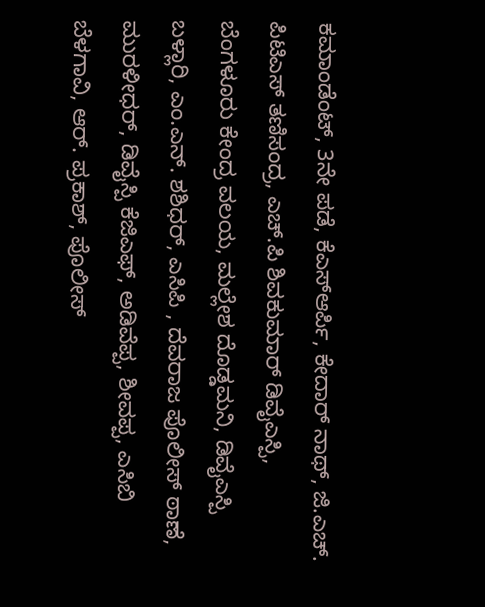ಕಮಾಂಡೆಂಟ್, 3ನೇ ಪಡೆ, ಕೆಎಸ್ಆರ್ಪಿ, ಕೇದಾರ್ ನಾಥ್, ಜಿ.ಎಚ್. ಪಿಟಿಎಸ್ ತಣಿಸಂದ್ರ, ಎಚ್.ಪಿ ಶಿವಕುಮಾರ್ ಡಿವೈಎಸ್ಪಿ, ಬೆಂಗಳೂರು ಕೇಂದ್ರ ವಲಯ, ಮಲ್ಲೇಶ ದೊಡ್ಡಮನಿ, ಡಿವೈಎಸ್ಪಿ ಬಳ್ಲಾರಿ, ಎಂ.ಎನ್. ಶಶಿಧರ್, ಎಸಿಪಿ , ದೆವರಾಜ ಪೊಲೀಸ್ ಠಾಣೆ, ಮುರಳೀಧರ್, ಡಿವೈಸ್ಪಿ ಕೆಜಿಎಫ್, ಅಡಿವೆಪ್ಪ, ಶೀವಪ್ಪ, ಎಸಿಬಿ ಬೆಳಗಾವಿ, ಆರ್. ಪ್ರಕಾಶ್, ಪೊಲೀಸ್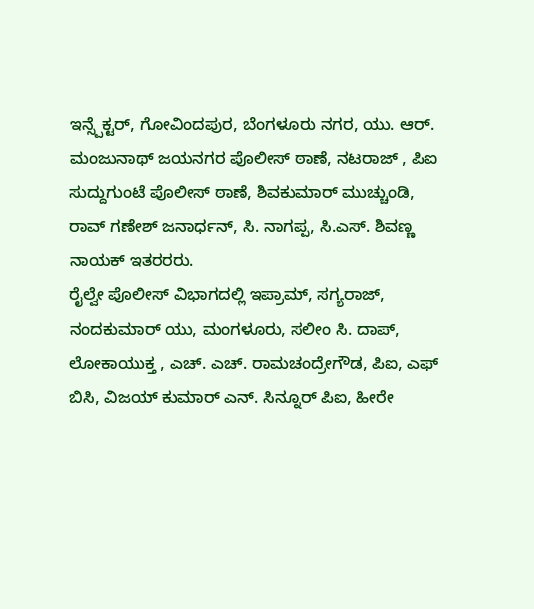ಇನ್ಸ್ಪೆಕ್ಟರ್, ಗೋವಿಂದಪುರ, ಬೆಂಗಳೂರು ನಗರ, ಯು. ಆರ್. ಮಂಜುನಾಥ್ ಜಯನಗರ ಪೊಲೀಸ್ ಠಾಣೆ, ನಟರಾಜ್ , ಪಿಐ ಸುದ್ದುಗುಂಟೆ ಪೊಲೀಸ್ ಠಾಣೆ, ಶಿವಕುಮಾರ್ ಮುಚ್ಚುಂಡಿ, ರಾವ್ ಗಣೇಶ್ ಜನಾರ್ಧನ್, ಸಿ. ನಾಗಪ್ಪ, ಸಿ.ಎಸ್. ಶಿವಣ್ಣ ನಾಯಕ್ ಇತರರರು.
ರೈಲ್ವೇ ಪೊಲೀಸ್ ವಿಭಾಗದಲ್ಲಿ ಇಪ್ರಾಮ್, ಸಗ್ಯರಾಜ್, ನಂದಕುಮಾರ್ ಯು, ಮಂಗಳೂರು, ಸಲೀಂ ಸಿ. ದಾಪ್, ಲೋಕಾಯುಕ್ತ , ಎಚ್. ಎಚ್. ರಾಮಚಂದ್ರೇಗೌಡ, ಪಿಐ, ಎಫ್ ಬಿಸಿ, ವಿಜಯ್ ಕುಮಾರ್ ಎನ್. ಸಿನ್ನೂರ್ ಪಿಐ, ಹೀರೇ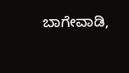ಬಾಗೇವಾಡಿ,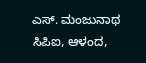ಎಸ್. ಮಂಜುನಾಥ ಸಿಪಿಐ, ಆಳಂದ,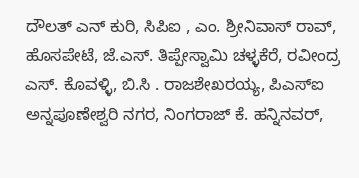ದೌಲತ್ ಎನ್ ಕುರಿ, ಸಿಪಿಐ , ಎಂ. ಶ್ರೀನಿವಾಸ್ ರಾವ್, ಹೊಸಪೇಟೆ, ಜೆ.ಎಸ್. ತಿಪ್ಪೇಸ್ವಾಮಿ ಚಳ್ಳಕೆರೆ, ರವೀಂದ್ರ ಎಸ್. ಕೊವಳ್ಳಿ, ಬಿ.ಸಿ . ರಾಜಶೇಖರಯ್ಯ, ಪಿಎಸ್ಐ ಅನ್ನಪೂಣೇಶ್ವರಿ ನಗರ, ನಿಂಗರಾಜ್ ಕೆ. ಹನ್ನಿನವರ್,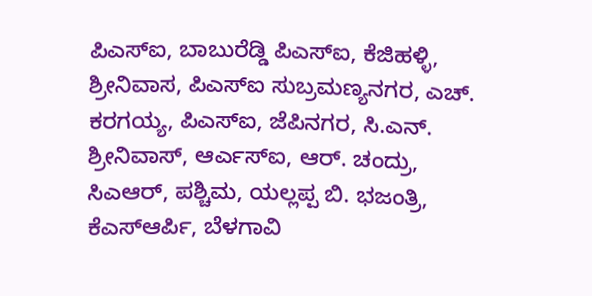ಪಿಎಸ್ಐ, ಬಾಬುರೆಡ್ಡಿ ಪಿಎಸ್ಐ, ಕೆಜಿಹಳ್ಳಿ, ಶ್ರೀನಿವಾಸ, ಪಿಎಸ್ಐ ಸುಬ್ರಮಣ್ಯನಗರ, ಎಚ್. ಕರಗಯ್ಯ, ಪಿಎಸ್ಐ, ಜೆಪಿನಗರ, ಸಿ.ಎನ್. ಶ್ರೀನಿವಾಸ್, ಆರ್ಎಸ್ಐ, ಆರ್. ಚಂದ್ರು, ಸಿಎಆರ್, ಪಶ್ಚಿಮ, ಯಲ್ಲಪ್ಪ ಬಿ. ಭಜಂತ್ರಿ, ಕೆಎಸ್ಆರ್ಪಿ, ಬೆಳಗಾವಿ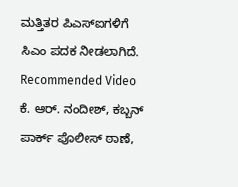ಮತ್ತಿತರ ಪಿಎಸ್ಐಗಳಿಗೆ ಸಿಎಂ ಪದಕ ನೀಡಲಾಗಿದೆ.
Recommended Video
ಕೆ. ಆರ್. ನಂದೀಶ್, ಕಬ್ಬನ್ ಪಾರ್ಕ್ ಪೊಲೀಸ್ ಠಾಣೆ,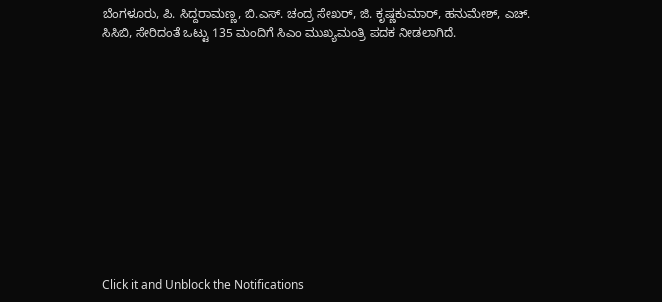ಬೆಂಗಳೂರು, ಪಿ. ಸಿದ್ದರಾಮಣ್ಣ, ಬಿ.ಎಸ್. ಚಂದ್ರ ಸೇಖರ್, ಜಿ. ಕೃಷ್ಣಕುಮಾರ್, ಹನುಮೇಶ್, ಎಚ್. ಸಿಸಿಬಿ, ಸೇರಿದಂತೆ ಒಟ್ಟು 135 ಮಂದಿಗೆ ಸಿಎಂ ಮುಖ್ಯಮಂತ್ರಿ ಪದಕ ನೀಡಲಾಗಿದೆ.












Click it and Unblock the Notifications